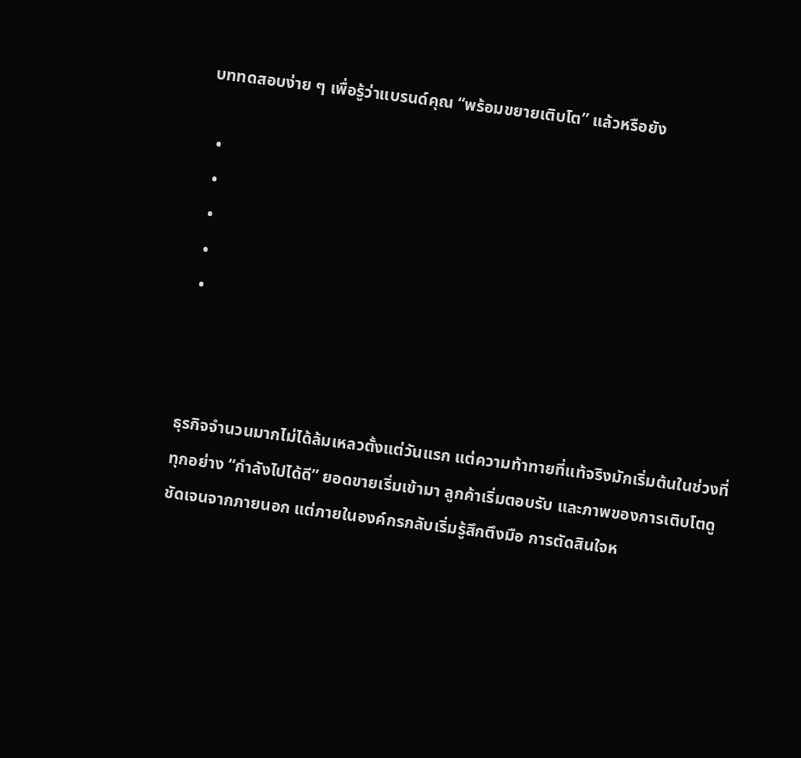บททดสอบง่าย ๆ เพื่อรู้ว่าแบรนด์คุณ “พร้อมขยายเติบโต” แล้วหรือยัง

  •
  •
  •
  •
  •



ธุรกิจจำนวนมากไม่ได้ล้มเหลวตั้งแต่วันแรก แต่ความท้าทายที่แท้จริงมักเริ่มต้นในช่วงที่ทุกอย่าง “กำลังไปได้ดี” ยอดขายเริ่มเข้ามา ลูกค้าเริ่มตอบรับ และภาพของการเติบโตดูชัดเจนจากภายนอก แต่ภายในองค์กรกลับเริ่มรู้สึกตึงมือ การตัดสินใจห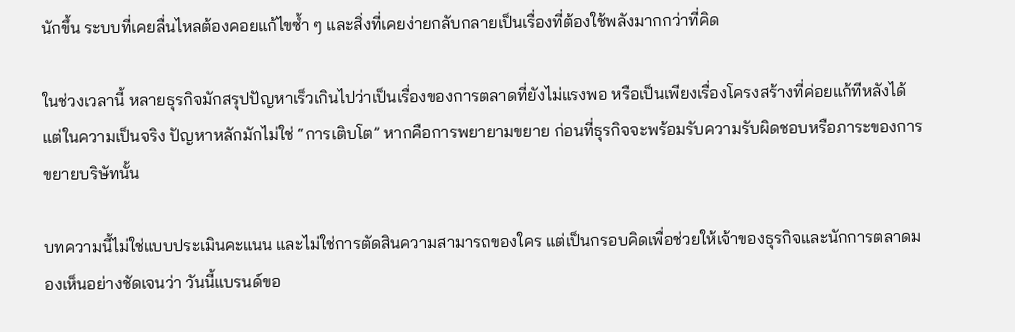นักขึ้น ระบบที่เคยลื่นไหลต้องคอยแก้ไขซ้ำ ๆ และสิ่งที่เคยง่ายกลับกลายเป็นเรื่องที่ต้องใช้พลังมากกว่าที่คิด

ในช่วงเวลานี้ หลายธุรกิจมักสรุปปัญหาเร็วเกินไปว่าเป็นเรื่องของการตลาดที่ยังไม่แรงพอ หรือเป็นเพียงเรื่องโครงสร้างที่ค่อยแก้ทีหลังได้ แต่ในความเป็นจริง ปัญหาหลักมักไม่ใช่ “การเติบโต” หากคือการพยายามขยาย ก่อนที่ธุรกิจจะพร้อมรับความรับผิดชอบหรือภาระของการขยายบริษัทนั้น

บทความนี้ไม่ใช่แบบประเมินคะแนน และไม่ใช่การตัดสินความสามารถของใคร แต่เป็นกรอบคิดเพื่อช่วยให้เจ้าของธุรกิจและนักการตลาดมองเห็นอย่างชัดเจนว่า วันนี้แบรนด์ขอ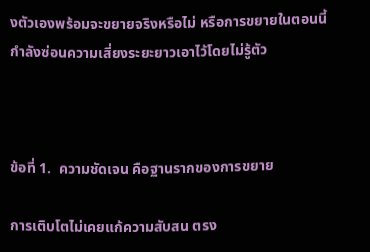งตัวเองพร้อมจะขยายจริงหรือไม่ หรือการขยายในตอนนี้กำลังซ่อนความเสี่ยงระยะยาวเอาไว้โดยไม่รู้ตัว



ข้อที่ 1.  ความชัดเจน คือฐานรากของการขยาย

การเติบโตไม่เคยแก้ความสับสน ตรง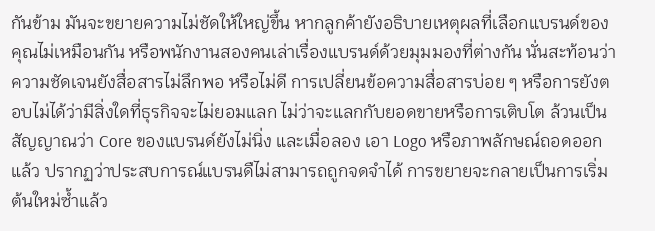กันข้าม มันจะขยายความไม่ชัดให้ใหญ่ขึ้น หากลูกค้ายังอธิบายเหตุผลที่เลือกแบรนด์ของคุณไม่เหมือนกัน หรือพนักงานสองคนเล่าเรื่องแบรนด์ด้วยมุมมองที่ต่างกัน นั่นสะท้อนว่าความชัดเจนยังสื่อสารไม่ลึกพอ หรือไม่ดี การเปลี่ยนข้อความสื่อสารบ่อย ๆ หรือการยังตอบไม่ได้ว่ามีสิ่งใดที่ธุรกิจจะไม่ยอมแลก ไม่ว่าจะแลกกับยอดขายหรือการเติบโต ล้วนเป็นสัญญาณว่า Core ของแบรนด์ยังไม่นิ่ง และเมื่อลอง เอา Logo หรือภาพลักษณ์ถอดออกแล้ว ปรากฏว่าประสบการณ์แบรนดืไม่สามารถถูกจดจำได้ การขยายจะกลายเป็นการเริ่มต้นใหม่ซ้ำแล้ว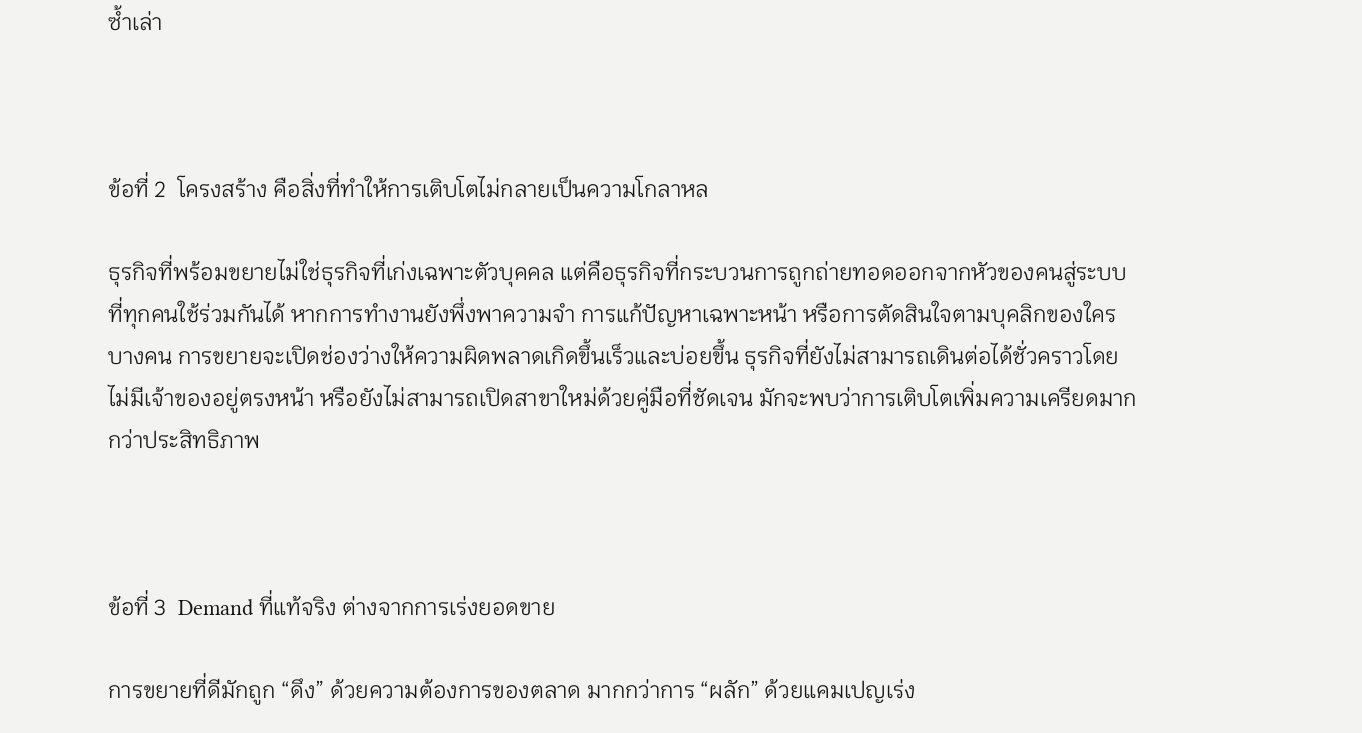ซ้ำเล่า



ข้อที่ 2  โครงสร้าง คือสิ่งที่ทำให้การเติบโตไม่กลายเป็นความโกลาหล

ธุรกิจที่พร้อมขยายไม่ใช่ธุรกิจที่เก่งเฉพาะตัวบุคคล แต่คือธุรกิจที่กระบวนการถูกถ่ายทอดออกจากหัวของคนสู่ระบบที่ทุกคนใช้ร่วมกันได้ หากการทำงานยังพึ่งพาความจำ การแก้ปัญหาเฉพาะหน้า หรือการตัดสินใจตามบุคลิกของใครบางคน การขยายจะเปิดช่องว่างให้ความผิดพลาดเกิดขึ้นเร็วและบ่อยขึ้น ธุรกิจที่ยังไม่สามารถเดินต่อได้ชั่วคราวโดยไม่มีเจ้าของอยู่ตรงหน้า หรือยังไม่สามารถเปิดสาขาใหม่ด้วยคู่มือที่ชัดเจน มักจะพบว่าการเติบโตเพิ่มความเครียดมากกว่าประสิทธิภาพ



ข้อที่ 3  Demand ที่แท้จริง ต่างจากการเร่งยอดขาย

การขยายที่ดีมักถูก “ดึง” ด้วยความต้องการของตลาด มากกว่าการ “ผลัก” ด้วยแคมเปญเร่ง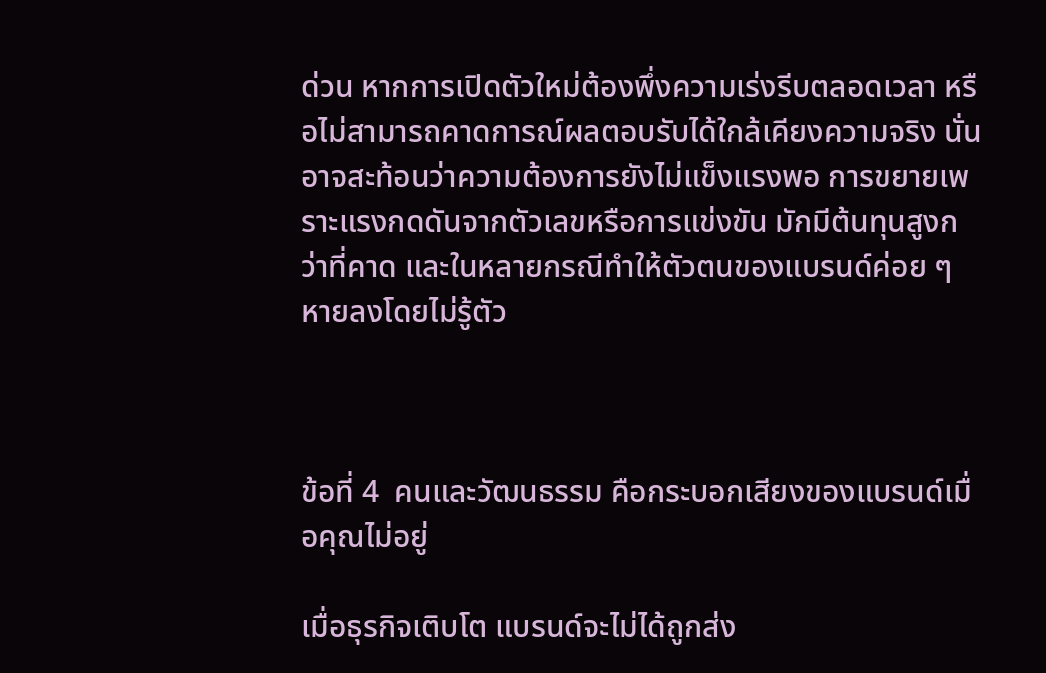ด่วน หากการเปิดตัวใหม่ต้องพึ่งความเร่งรีบตลอดเวลา หรือไม่สามารถคาดการณ์ผลตอบรับได้ใกล้เคียงความจริง นั่นอาจสะท้อนว่าความต้องการยังไม่แข็งแรงพอ การขยายเพราะแรงกดดันจากตัวเลขหรือการแข่งขัน มักมีต้นทุนสูงกว่าที่คาด และในหลายกรณีทำให้ตัวตนของแบรนด์ค่อย ๆ หายลงโดยไม่รู้ตัว



ข้อที่ 4  คนและวัฒนธรรม คือกระบอกเสียงของแบรนด์เมื่อคุณไม่อยู่

เมื่อธุรกิจเติบโต แบรนด์จะไม่ได้ถูกส่ง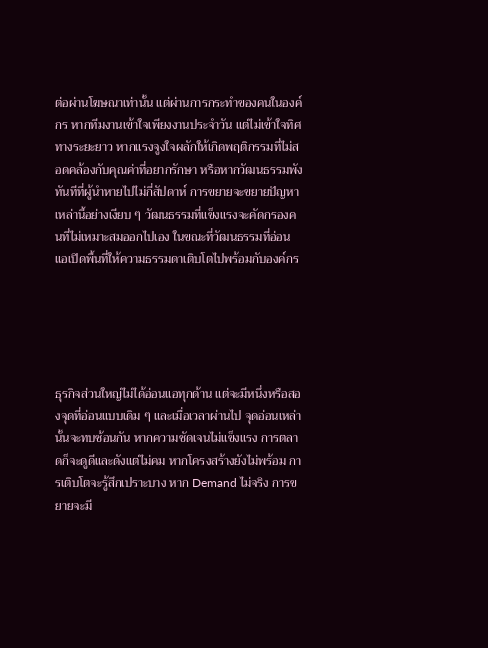ต่อผ่านโฆษณาเท่านั้น แต่ผ่านการกระทำของคนในองค์กร หากทีมงานเข้าใจเพียงงานประจำวัน แต่ไม่เข้าใจทิศทางระยะยาว หากแรงจูงใจผลักให้เกิดพฤติกรรมที่ไม่สอดคล้องกับคุณค่าที่อยากรักษา หรือหากวัฒนธรรมพังทันทีที่ผู้นำหายไปไม่กี่สัปดาห์ การขยายจะขยายปัญหาเหล่านี้อย่างเงียบ ๆ วัฒนธรรมที่แข็งแรงจะคัดกรองคนที่ไม่เหมาะสมออกไปเอง ในขณะที่วัฒนธรรมที่อ่อนแอเปิดพื้นที่ให้ความธรรมดาเติบโตไปพร้อมกับองค์กร





ธุรกิจส่วนใหญ่ไม่ได้อ่อนแอทุกด้าน แต่จะมีหนึ่งหรือสองจุดที่อ่อนแบบเดิม ๆ และเมื่อเวลาผ่านไป จุดอ่อนเหล่านั้นจะทบซ้อนกัน หากความชัดเจนไม่แข็งแรง การตลาดก็จะดูดีและดังแต่ไม่คม หากโครงสร้างยังไม่พร้อม การเติบโตจะรู้สึกเปราะบาง หาก Demand ไม่จริง การขยายจะมี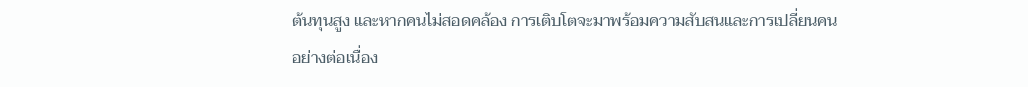ต้นทุนสูง และหากคนไม่สอดคล้อง การเติบโตจะมาพร้อมความสับสนและการเปลี่ยนคนอย่างต่อเนื่อง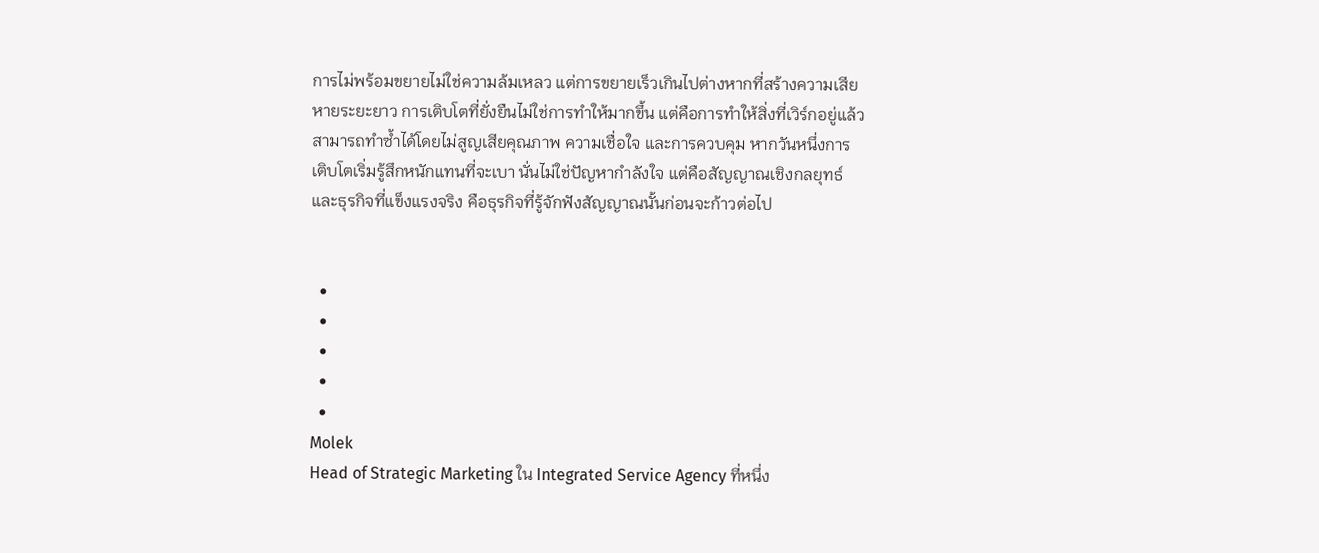การไม่พร้อมขยายไม่ใช่ความล้มเหลว แต่การขยายเร็วเกินไปต่างหากที่สร้างความเสียหายระยะยาว การเติบโตที่ยั่งยืนไม่ใช่การทำให้มากขึ้น แต่คือการทำให้สิ่งที่เวิร์กอยู่แล้ว สามารถทำซ้ำได้โดยไม่สูญเสียคุณภาพ ความเชื่อใจ และการควบคุม หากวันหนึ่งการเติบโตเริ่มรู้สึกหนักแทนที่จะเบา นั่นไม่ใช่ปัญหากำลังใจ แต่คือสัญญาณเชิงกลยุทธ์ และธุรกิจที่แข็งแรงจริง คือธุรกิจที่รู้จักฟังสัญญาณนั้นก่อนจะก้าวต่อไป


  •
  •
  •
  •
  •
Molek
Head of Strategic Marketing ใน Integrated Service Agency ที่หนึ่ง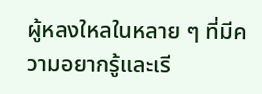ผู้หลงใหลในหลาย ๆ ที่มีความอยากรู้และเรี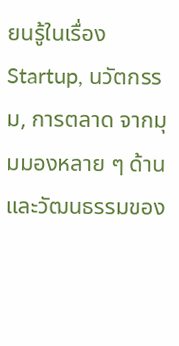ยนรู้ในเรื่อง Startup, นวัตกรรม, การตลาด จากมุมมองหลาย ๆ ด้านและวัฒนธรรมของ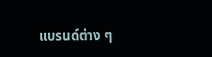แบรนด์ต่าง ๆ